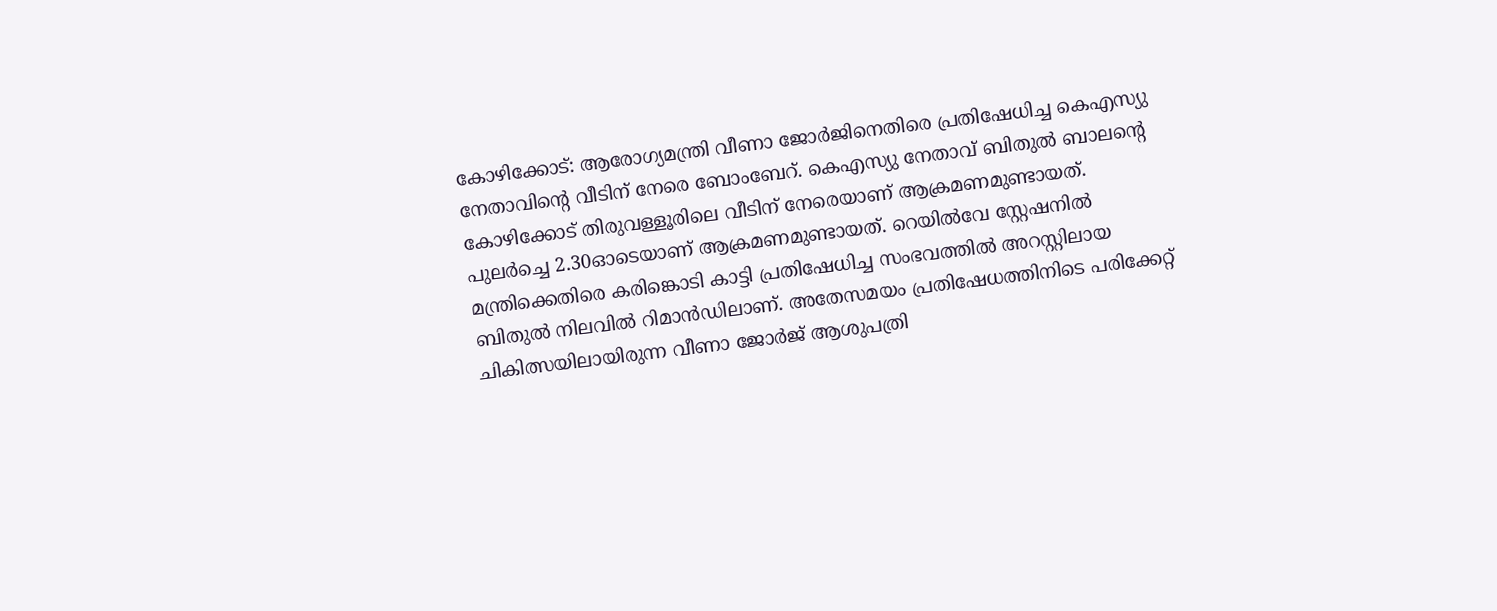കോഴിക്കോട്: ആരോഗ്യമന്ത്രി വീണാ ജോർജിനെതിരെ പ്രതിഷേധിച്ച കെഎസ്യു നേതാവിന്റെ വീടിന് നേരെ ബോംബേറ്. കെഎസ്യു നേതാവ് ബിതുൽ ബാലന്റെ കോഴിക്കോട് തിരുവള്ളൂരിലെ വീടിന് നേരെയാണ് ആക്രമണമുണ്ടായത്.
പുലർച്ചെ 2.30ഓടെയാണ് ആക്രമണമുണ്ടായത്. റെയിൽവേ സ്റ്റേഷനിൽ മന്ത്രിക്കെതിരെ കരിങ്കൊടി കാട്ടി പ്രതിഷേധിച്ച സംഭവത്തിൽ അറസ്റ്റിലായ ബിതുൽ നിലവിൽ റിമാൻഡിലാണ്. അതേസമയം പ്രതിഷേധത്തിനിടെ പരിക്കേറ്റ് ചികിത്സയിലായിരുന്ന വീണാ ജോർജ് ആശുപത്രി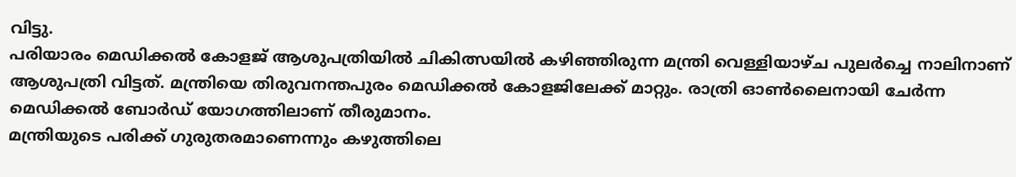വിട്ടു.
പരിയാരം മെഡിക്കൽ കോളജ് ആശുപത്രിയിൽ ചികിത്സയിൽ കഴിഞ്ഞിരുന്ന മന്ത്രി വെള്ളിയാഴ്ച പുലർച്ചെ നാലിനാണ് ആശുപത്രി വിട്ടത്. മന്ത്രിയെ തിരുവനന്തപുരം മെഡിക്കൽ കോളജിലേക്ക് മാറ്റും. രാത്രി ഓൺലൈനായി ചേർന്ന മെഡിക്കൽ ബോർഡ് യോഗത്തിലാണ് തീരുമാനം.
മന്ത്രിയുടെ പരിക്ക് ഗുരുതരമാണെന്നും കഴുത്തിലെ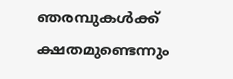ഞരമ്പുകൾക്ക് ക്ഷതമുണ്ടെന്നും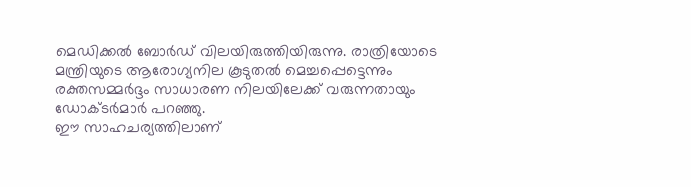മെഡിക്കൽ ബോർഡ് വിലയിരുത്തിയിരുന്നു. രാത്രിയോടെ മന്ത്രിയുടെ ആരോഗ്യനില കൂടുതൽ മെച്ചപ്പെട്ടെന്നും രക്തസമ്മർദ്ദം സാധാരണ നിലയിലേക്ക് വരുന്നതായും ഡോക്ടർമാർ പറഞ്ഞു.
ഈ സാഹചര്യത്തിലാണ്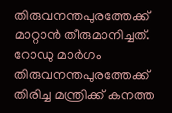തിരുവനന്തപുരത്തേക്ക് മാറ്റാൻ തീരുമാനിച്ചത്. റോഡു മാർഗം തിരുവനന്തപുരത്തേക്ക് തിരിച്ച മന്ത്രിക്ക് കനത്ത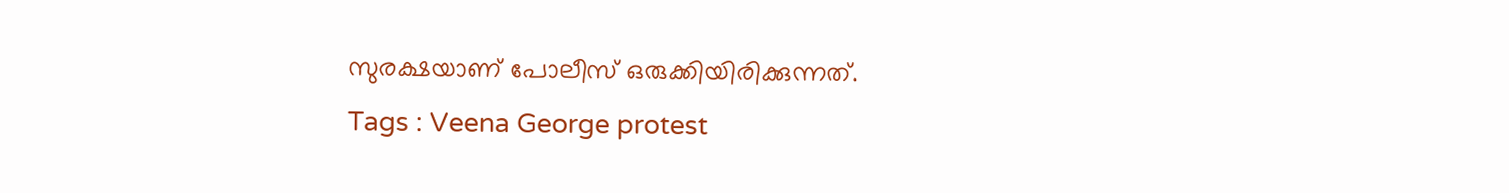സുരക്ഷയാണ് പോലീസ് ഒരുക്കിയിരിക്കുന്നത്.
Tags : Veena George protest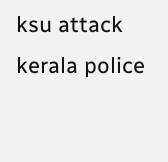ksu attack kerala police